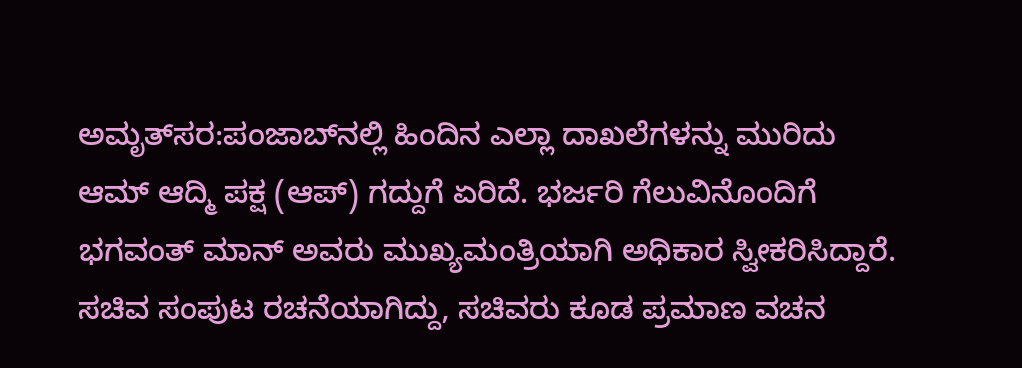ಅಮೃತ್‌ಸರ:ಪಂಜಾಬ್‌ನಲ್ಲಿ ಹಿಂದಿನ ಎಲ್ಲಾ ದಾಖಲೆಗಳನ್ನು ಮುರಿದು ಆಮ್‌ ಆದ್ಮಿ ಪಕ್ಷ (ಆಪ್‌) ಗದ್ದುಗೆ ಏರಿದೆ. ಭರ್ಜರಿ ಗೆಲುವಿನೊಂದಿಗೆ ಭಗವಂತ್‌ ಮಾನ್‌ ಅವರು ಮುಖ್ಯಮಂತ್ರಿಯಾಗಿ ಅಧಿಕಾರ ಸ್ವೀಕರಿಸಿದ್ದಾರೆ. ಸಚಿವ ಸಂಪುಟ ರಚನೆಯಾಗಿದ್ದು, ಸಚಿವರು ಕೂಡ ಪ್ರಮಾಣ ವಚನ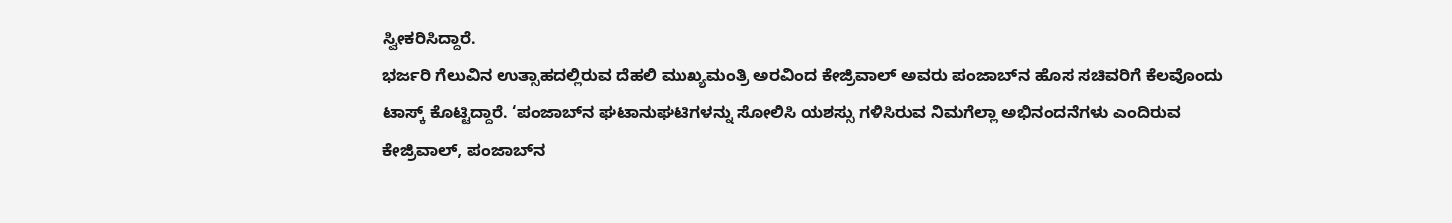ಸ್ವೀಕರಿಸಿದ್ದಾರೆ.
ಭರ್ಜರಿ ಗೆಲುವಿನ ಉತ್ಸಾಹದಲ್ಲಿರುವ ದೆಹಲಿ ಮುಖ್ಯಮಂತ್ರಿ ಅರವಿಂದ ಕೇಜ್ರಿವಾಲ್‌ ಅವರು ಪಂಜಾಬ್‌ನ ಹೊಸ ಸಚಿವರಿಗೆ ಕೆಲವೊಂದು ಟಾಸ್ಕ್‌ ಕೊಟ್ಟಿದ್ದಾರೆ. ‘ಪಂಜಾಬ್‌ನ ಘಟಾನುಘಟಿಗಳನ್ನು ಸೋಲಿಸಿ ಯಶಸ್ಸು ಗಳಿಸಿರುವ ನಿಮಗೆಲ್ಲಾ ಅಭಿನಂದನೆಗಳು ಎಂದಿರುವ ಕೇಜ್ರಿವಾಲ್‌, ಪಂಜಾಬ್‌ನ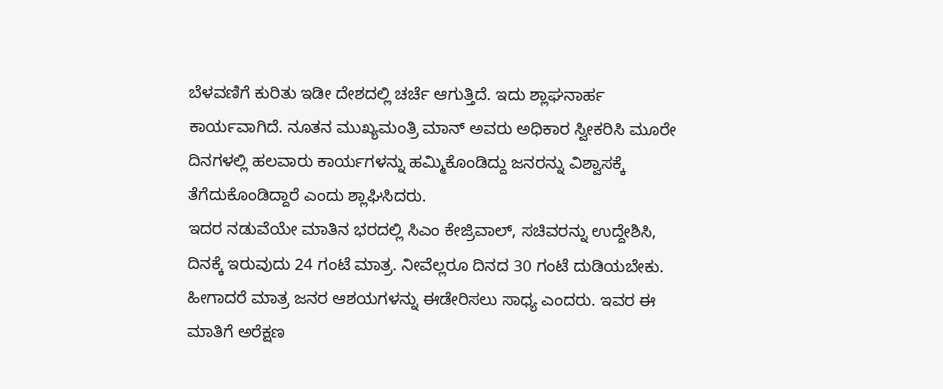ಬೆಳವಣಿಗೆ ಕುರಿತು ಇಡೀ ದೇಶದಲ್ಲಿ ಚರ್ಚೆ ಆಗುತ್ತಿದೆ. ಇದು ಶ್ಲಾಘನಾರ್ಹ ಕಾರ್ಯವಾಗಿದೆ. ನೂತನ ಮುಖ್ಯಮಂತ್ರಿ ಮಾನ್‌ ಅವರು ಅಧಿಕಾರ ಸ್ವೀಕರಿಸಿ ಮೂರೇ ದಿನಗಳಲ್ಲಿ ಹಲವಾರು ಕಾರ್ಯಗಳನ್ನು ಹಮ್ಮಿಕೊಂಡಿದ್ದು ಜನರನ್ನು ವಿಶ್ವಾಸಕ್ಕೆ ತೆಗೆದುಕೊಂಡಿದ್ದಾರೆ ಎಂದು ಶ್ಲಾಘಿಸಿದರು.
ಇದರ ನಡುವೆಯೇ ಮಾತಿನ ಭರದಲ್ಲಿ ಸಿಎಂ ಕೇಜ್ರಿವಾಲ್‌, ಸಚಿವರನ್ನು ಉದ್ದೇಶಿಸಿ, ದಿನಕ್ಕೆ ಇರುವುದು 24 ಗಂಟೆ ಮಾತ್ರ. ನೀವೆಲ್ಲರೂ ದಿನದ 30 ಗಂಟೆ ದುಡಿಯಬೇಕು. ಹೀಗಾದರೆ ಮಾತ್ರ ಜನರ ಆಶಯಗಳನ್ನು ಈಡೇರಿಸಲು ಸಾಧ್ಯ ಎಂದರು. ಇವರ ಈ ಮಾತಿಗೆ ಅರೆಕ್ಷಣ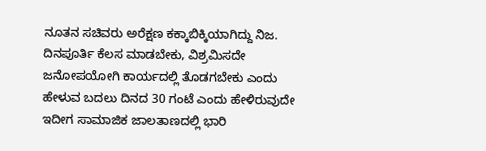ನೂತನ ಸಚಿವರು ಅರೆಕ್ಷಣ ಕಕ್ಕಾಬಿಕ್ಕಿಯಾಗಿದ್ದು ನಿಜ. ದಿನಪೂರ್ತಿ ಕೆಲಸ ಮಾಡಬೇಕು, ವಿಶ್ರಮಿಸದೇ ಜನೋಪಯೋಗಿ ಕಾರ್ಯದಲ್ಲಿ ತೊಡಗಬೇಕು ಎಂದು ಹೇಳುವ ಬದಲು ದಿನದ 30 ಗಂಟೆ ಎಂದು ಹೇಳಿರುವುದೇ ಇದೀಗ ಸಾಮಾಜಿಕ ಜಾಲತಾಣದಲ್ಲಿ ಭಾರಿ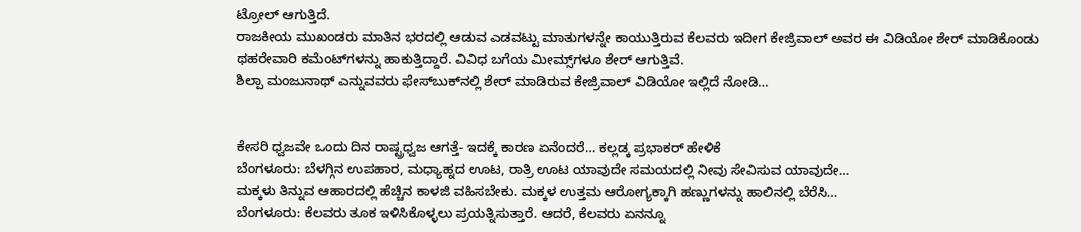ಟ್ರೋಲ್‌ ಆಗುತ್ತಿದೆ.
ರಾಜಕೀಯ ಮುಖಂಡರು ಮಾತಿನ ಭರದಲ್ಲಿ ಆಡುವ ಎಡವಟ್ಟು ಮಾತುಗಳನ್ನೇ ಕಾಯುತ್ತಿರುವ ಕೆಲವರು ಇದೀಗ ಕೇಜ್ರಿವಾಲ್‌ ಅವರ ಈ ವಿಡಿಯೋ ಶೇರ್‌ ಮಾಡಿಕೊಂಡು ಥಹರೇವಾರಿ ಕಮೆಂಟ್‌ಗಳನ್ನು ಹಾಕುತ್ತಿದ್ದಾರೆ. ವಿವಿಧ ಬಗೆಯ ಮೀಮ್ಸ್‌ಗಳೂ ಶೇರ್‌ ಆಗುತ್ತಿವೆ.
ಶಿಲ್ಪಾ ಮಂಜುನಾಥ್‌ ಎನ್ನುವವರು ಫೇಸ್‌ಬುಕ್‌ನಲ್ಲಿ ಶೇರ್‌ ಮಾಡಿರುವ ಕೇಜ್ರಿವಾಲ್‌ ವಿಡಿಯೋ ಇಲ್ಲಿದೆ ನೋಡಿ…


ಕೇಸರಿ ಧ್ವಜವೇ ಒಂದು ದಿನ ರಾಷ್ಟ್ರಧ್ವಜ ಆಗತ್ತೆ- ಇದಕ್ಕೆ ಕಾರಣ ಏನೆಂದರೆ… ಕಲ್ಲಡ್ಕ ಪ್ರಭಾಕರ್‌ ಹೇಳಿಕೆ
ಬೆಂಗಳೂರು: ಬೆಳಗ್ಗಿನ ಉಪಹಾರ, ಮಧ್ಯಾಹ್ನದ ಊಟ, ರಾತ್ರಿ ಊಟ ಯಾವುದೇ ಸಮಯದಲ್ಲಿ ನೀವು ಸೇವಿಸುವ ಯಾವುದೇ…
ಮಕ್ಕಳು ತಿನ್ನುವ ಆಹಾರದಲ್ಲಿ ಹೆಚ್ಚಿನ ಕಾಳಜಿ ವಹಿಸಬೇಕು. ಮಕ್ಕಳ ಉತ್ತಮ ಆರೋಗ್ಯಕ್ಕಾಗಿ ಹಣ್ಣುಗಳನ್ನು ಹಾಲಿನಲ್ಲಿ ಬೆರೆಸಿ…
ಬೆಂಗಳೂರು: ಕೆಲವರು ತೂಕ ಇಳಿಸಿಕೊಳ್ಳಲು ಪ್ರಯತ್ನಿಸುತ್ತಾರೆ. ಆದರೆ, ಕೆಲವರು ಏನನ್ನೂ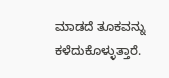ಮಾಡದೆ ತೂಕವನ್ನು ಕಳೆದುಕೊಳ್ಳುತ್ತಾರೆ.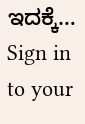ಇದಕ್ಕೆ…
Sign in to your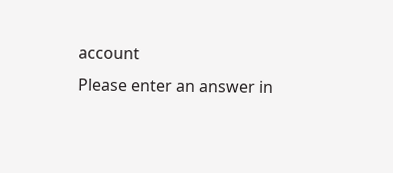account
Please enter an answer in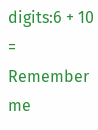digits:6 + 10 =
Remember me